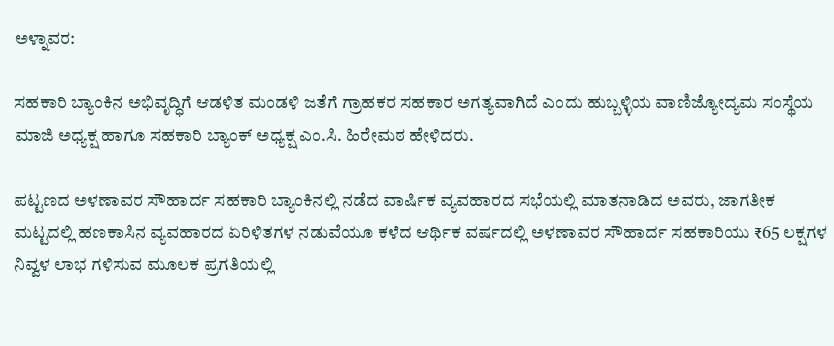ಅಳ್ನಾವರ:

ಸಹಕಾರಿ ಬ್ಯಾಂಕಿನ ಅಭಿವೃದ್ಧಿಗೆ ಆಡಳಿತ ಮಂಡಳಿ ಜತೆಗೆ ಗ್ರಾಹಕರ ಸಹಕಾರ ಅಗತ್ಯವಾಗಿದೆ ಎಂದು ಹುಬ್ಬಳ್ಳಿಯ ವಾಣಿಜ್ಯೋದ್ಯಮ ಸಂಸ್ಥೆಯ ಮಾಜಿ ಅಧ್ಯಕ್ಷ ಹಾಗೂ ಸಹಕಾರಿ ಬ್ಯಾಂಕ್‌ ಅಧ್ಯಕ್ಷ ಎಂ.ಸಿ. ಹಿರೇಮಠ ಹೇಳಿದರು.

ಪಟ್ಟಣದ ಅಳಣಾವರ ಸೌಹಾರ್ದ ಸಹಕಾರಿ ಬ್ಯಾಂಕಿನಲ್ಲಿ ನಡೆದ ವಾರ್ಷಿಕ ವ್ಯವಹಾರದ ಸಭೆಯಲ್ಲಿ ಮಾತನಾಡಿದ ಅವರು, ಜಾಗತೀಕ ಮಟ್ಟದಲ್ಲಿ ಹಣಕಾಸಿನ ವ್ಯವಹಾರದ ಏರಿಳಿತಗಳ ನಡುವೆಯೂ ಕಳೆದ ಆರ್ಥಿಕ ವರ್ಷದಲ್ಲಿ ಅಳಣಾವರ ಸೌಹಾರ್ದ ಸಹಕಾರಿಯು ₹65 ಲಕ್ಷಗಳ ನಿವ್ವಳ ಲಾಭ ಗಳಿಸುವ ಮೂಲಕ ಪ್ರಗತಿಯಲ್ಲಿ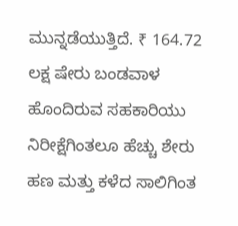ಮುನ್ನಡೆಯುತ್ತಿದೆ. ₹ 164.72 ಲಕ್ಷ ಷೇರು ಬಂಡವಾಳ ಹೊಂದಿರುವ ಸಹಕಾರಿಯು ನಿರೀಕ್ಷೆಗಿಂತಲೂ ಹೆಚ್ಚು ಶೇರು ಹಣ ಮತ್ತು ಕಳೆದ ಸಾಲಿಗಿಂತ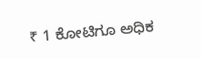₹ 1 ಕೋಟಿಗೂ ಅಧಿಕ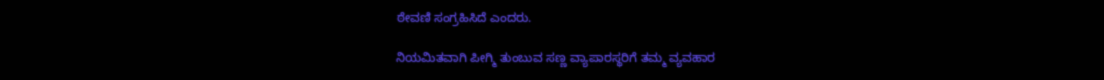ಠೇವಣಿ ಸಂಗ್ರಹಿಸಿದೆ ಎಂದರು.

ನಿಯಮಿತವಾಗಿ ಪೀಗ್ಮಿ ತುಂಬುವ ಸಣ್ಣ ವ್ಯಾಪಾರಸ್ಥರಿಗೆ ತಮ್ಮ ವ್ಯವಹಾರ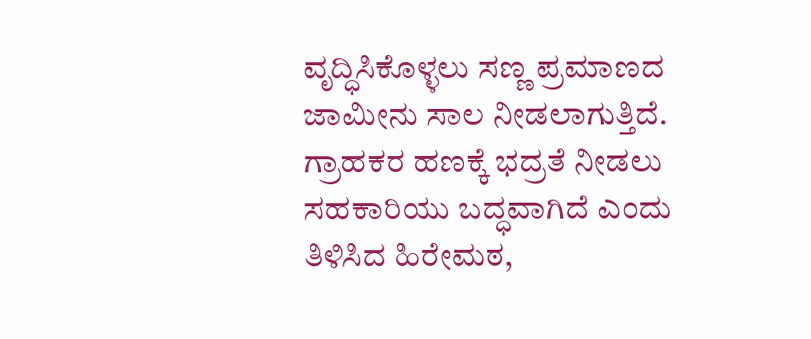ವೃದ್ಧಿಸಿಕೊಳ್ಳಲು ಸಣ್ಣ ಪ್ರಮಾಣದ ಜಾಮೀನು ಸಾಲ ನೀಡಲಾಗುತ್ತಿದೆ. ಗ್ರಾಹಕರ ಹಣಕ್ಕೆ ಭದ್ರತೆ ನೀಡಲು ಸಹಕಾರಿಯು ಬದ್ಧವಾಗಿದೆ ಎಂದು ತಿಳಿಸಿದ ಹಿರೇಮಠ,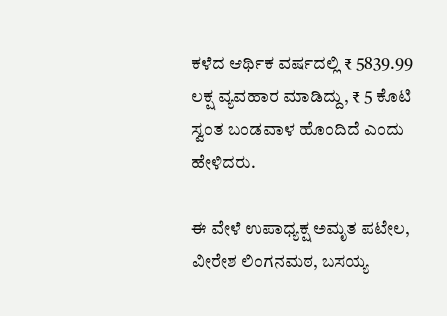ಕಳೆದ ಆರ್ಥಿಕ ವರ್ಷದಲ್ಲಿ ₹ 5839.99 ಲಕ್ಷ ವ್ಯವಹಾರ ಮಾಡಿದ್ದು, ₹ 5 ಕೊಟಿ ಸ್ವಂತ ಬಂಡವಾಳ ಹೊಂದಿದೆ ಎಂದು ಹೇಳಿದರು.

ಈ ವೇಳೆ ಉಪಾಧ್ಯಕ್ಷ ಅಮೃತ ಪಟೇಲ, ವೀರೇಶ ಲಿಂಗನಮಠ, ಬಸಯ್ಯ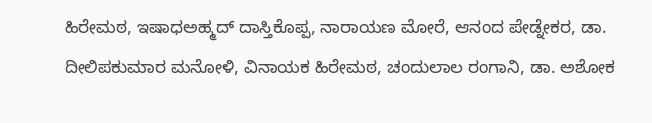ಹಿರೇಮಠ, ಇಷಾಧಅಹ್ಮದ್‌ ದಾಸ್ತಿಕೊಪ್ಪ, ನಾರಾಯಣ ಮೋರೆ, ಆನಂದ ಪೇಡ್ನೇಕರ, ಡಾ. ದೀಲಿಪಕುಮಾರ ಮನೋಳಿ, ವಿನಾಯಕ ಹಿರೇಮಠ, ಚಂದುಲಾಲ ರಂಗಾನಿ, ಡಾ. ಅಶೋಕ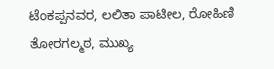ಟೆಂಕಪ್ಪನವರ, ಲಲಿತಾ ಪಾಟೀಲ, ರೋಹಿಣಿ ತೋರಗಲ್ಮಠ, ಮುಖ್ಯ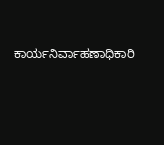ಕಾರ್ಯನಿರ್ವಾಹಣಾಧಿಕಾರಿ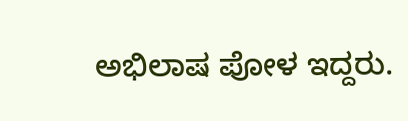ಅಭಿಲಾಷ ಪೋಳ ಇದ್ದರು.